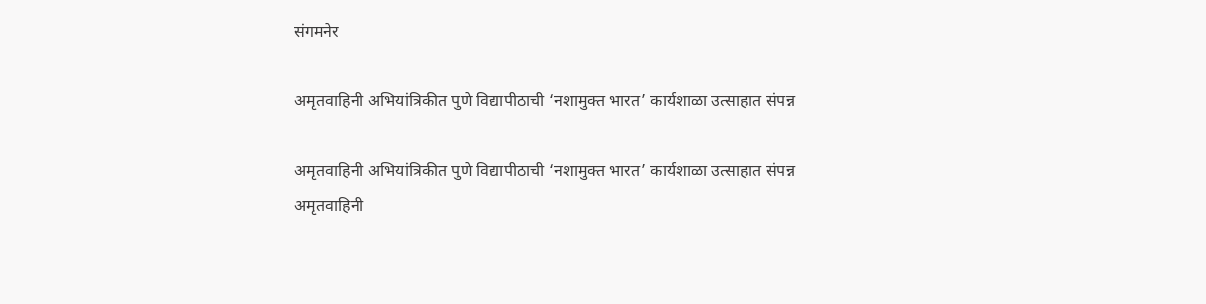संगमनेर

अमृतवाहिनी अभियांत्रिकीत पुणे विद्यापीठाची ‘नशामुक्त भारत’ कार्यशाळा उत्साहात संपन्न

अमृतवाहिनी अभियांत्रिकीत पुणे विद्यापीठाची ‘नशामुक्त भारत’ कार्यशाळा उत्साहात संपन्न
अमृतवाहिनी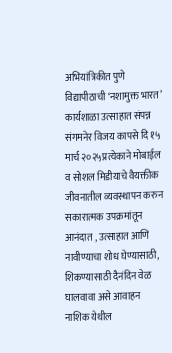अभियांत्रिकीत पुणे विद्यापीठाची ‘नशामुक्त भारत’ कार्यशाळा उत्साहात संपन्न
संगमनेर विजय कापसे दि १५ मार्च २०२५प्रत्येकाने मोबाईल व सोशल मिडीयाचे वैयक्तीक जीवनातील व्यवस्थापन करुन सकारात्मक उपक्रमांतून आनंदात , उत्साहात आणि नावीण्याचा शोध घेण्यासाठी, शिकण्यासाठी दैनंदिन वेळ घालवावा असे आवाहन नाशिक येथील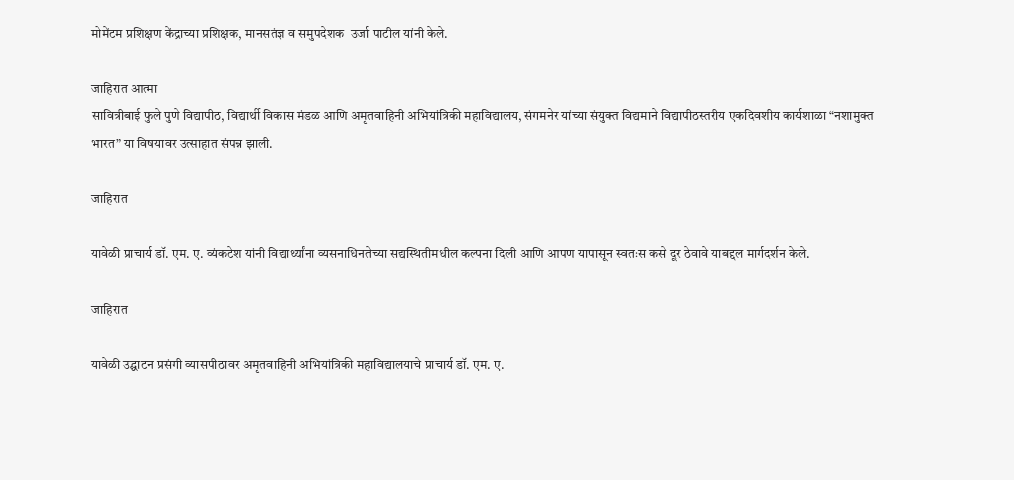मोमेंटम प्रशिक्षण केंद्राच्या प्रशिक्षक, मानसतंज्ञ व समुपदेशक  उर्जा पाटील यांनी केले.

जाहिरात आत्मा
सावित्रीबाई फुले पुणे विद्यापीठ, विद्यार्थी विकास मंडळ आणि अमृतवाहिनी अभियांत्रिकी महाविद्यालय, संगमनेर यांच्या संयुक्त विद्यमाने विद्यापीठस्तरीय एकदिवशीय कार्यशाळा “नशामुक्त भारत” या विषयावर उत्साहात संपन्न झाली.

जाहिरात

यावेळी प्राचार्य डॉ. एम. ए. व्यंकटेश यांनी विद्यार्थ्यांना व्यसनाधिनतेच्या सद्यस्थितीमधील कल्पना दिली आणि आपण यापासून स्वतःस कसे दूर ठेवावे याबद्दल मार्गदर्शन केले.

जाहिरात

यावेळी उद्घाटन प्रसंगी व्यासपीठावर अमृतवाहिनी अभियांत्रिकी महाविद्यालयाचे प्राचार्य डॉ. एम. ए.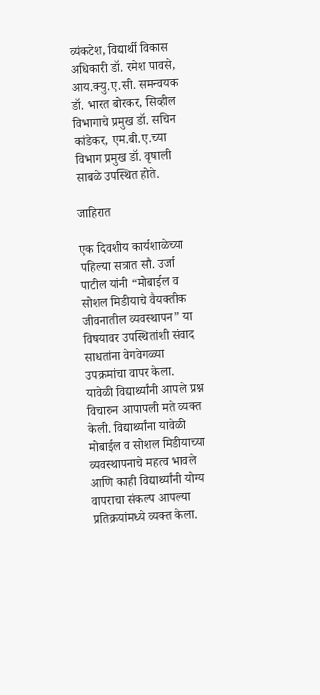व्यंकटेश, विद्यार्थी विकास अधिकारी डॉ. रमेश पावसे, आय.क्यु.ए.सी. समन्वयक डॉ. भारत बोरकर, सिव्हील विभागाचे प्रमुख डॉ. सचिन कांडेकर, एम.बी.ए.च्या विभाग प्रमुख डॉ. वृषाली साबळे उपस्थित होते.

जाहिरात

एक दिवशीय कार्यशाळेच्या पहिल्या सत्रात सौ. उर्जा पाटील यांनी “मोबाईल व सोशल मिडीयाचे वैयक्तीक जीवनातील व्यवस्थापन” या विषयावर उपस्थितांशी संवाद साधतांना वेगवेगळ्या उपक्रमांचा वापर केला. यावेळी विद्यार्थ्यांनी आपले प्रश्न विचारुन आपापली मते व्यक्त केली. विद्यार्थ्यांना यावेळी मोबाईल व सोशल मिडीयाच्या व्यवस्थापनाचे महत्व भावले आणि काही विद्यार्थ्यांनी योग्य वापराचा संकल्प आपल्या प्रतिक्रयांमध्ये व्यक्त केला.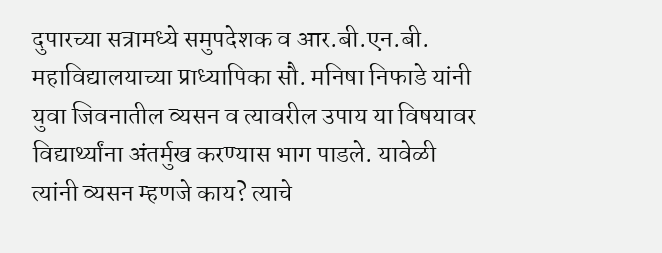दुपारच्या सत्रामध्ये समुपदेशक व आर.बी.एन.बी. महाविद्यालयाच्या प्राध्यापिका सौ. मनिषा निफाडे यांनी युवा जिवनातील व्यसन व त्यावरील उपाय या विषयावर विद्यार्थ्यांना अंतर्मुख करण्यास भाग पाडले. यावेळी त्यांनी व्यसन म्हणजे काय? त्याचे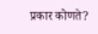प्रकार कोणते?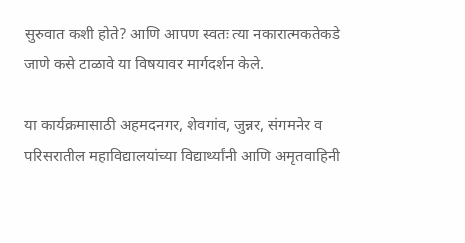सुरुवात कशी होते? आणि आपण स्वतः त्या नकारात्मकतेकडे जाणे कसे टाळावे या विषयावर मार्गदर्शन केले.

या कार्यक्रमासाठी अहमदनगर, शेवगांव, जुन्नर, संगमनेर व परिसरातील महाविद्यालयांच्या विद्यार्थ्यांनी आणि अमृतवाहिनी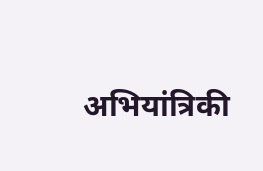अभियांत्रिकी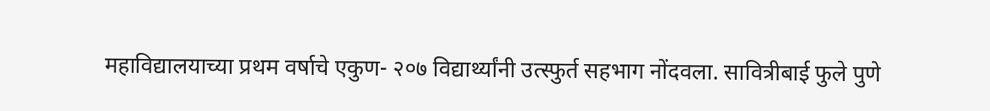महाविद्यालयाच्या प्रथम वर्षाचे एकुण- २०७ विद्यार्थ्यांनी उत्स्फुर्त सहभाग नोंदवला. सावित्रीबाई फुले पुणे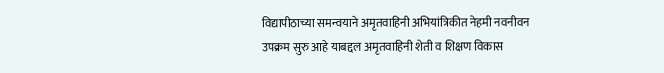विद्यापीठाच्या समन्वयाने अमृतवाहिनी अभियांत्रिकीत नेहमी नवनीवन उपक्रम सुरु आहे याबद्दल अमृतवाहिनी शेती व शिक्षण विकास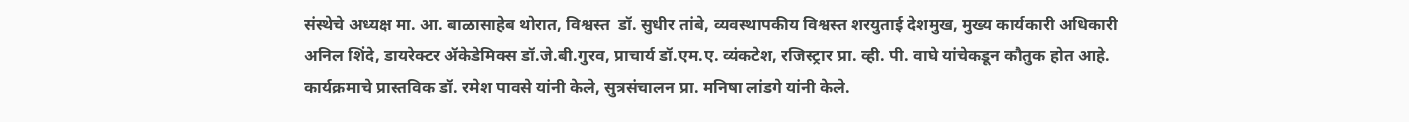संस्थेचे अध्यक्ष मा. आ. बाळासाहेब थोरात, विश्वस्त  डॉ. सुधीर तांबे, व्यवस्थापकीय विश्वस्त शरयुताई देशमुख, मुख्य कार्यकारी अधिकारी अनिल शिंदे, डायरेक्टर ॲकेडेमिक्स डॉ.जे.बी.गुरव, प्राचार्य डॉ.एम.ए. व्यंकटेश, रजिस्ट्रार प्रा. व्ही. पी. वाघे यांचेकडून कौतुक होत आहे. कार्यक्रमाचे प्रास्तविक डॉ. रमेश पावसे यांनी केले, सुत्रसंचालन प्रा. मनिषा लांडगे यांनी केले.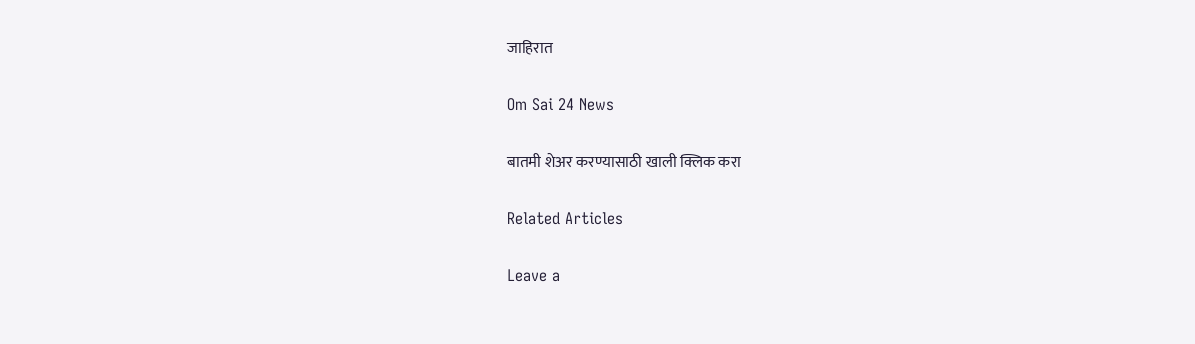जाहिरात

Om Sai 24 News

बातमी शेअर करण्यासाठी खाली क्लिक करा

Related Articles

Leave a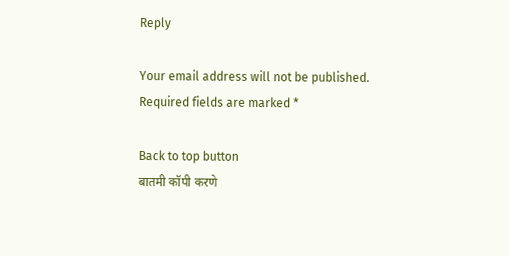Reply

Your email address will not be published. Required fields are marked *

Back to top button
बातमी कॉपी करणे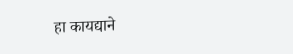हा कायद्याने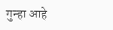गुन्हा आहे